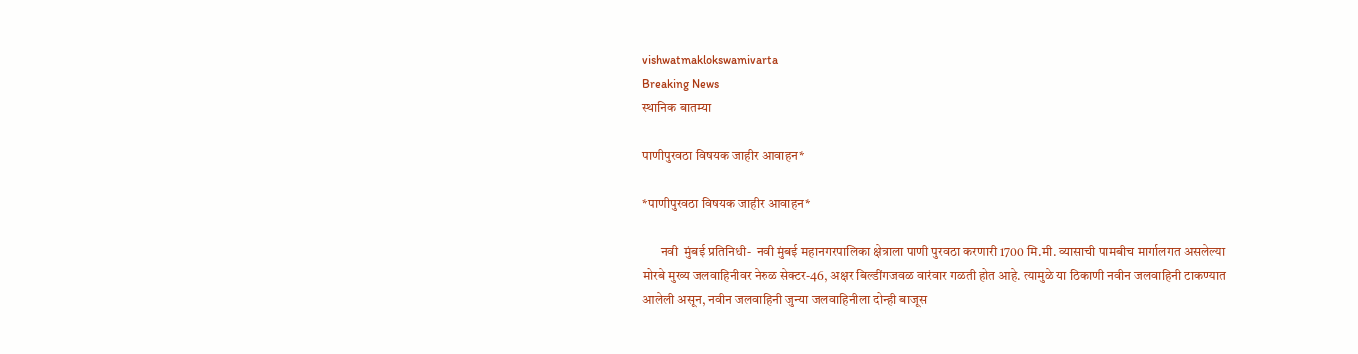vishwatmaklokswamivarta
Breaking News
स्थानिक बातम्या

पाणीपुरवठा विषयक जाहीर आवाहन*

*पाणीपुरवठा विषयक जाहीर आवाहन*

       नवी  मुंबई प्रतिनिधी-  नवी मुंबई महानगरपालिका क्षेत्राला पाणी पुरवठा करणारी 1700 मि.मी. व्यासाची पामबीच मार्गालगत असलेल्या मोरबे मुख्य जलवाहिनीवर नेरुळ सेक्टर-46, अक्षर बिल्डींगजवळ वारंवार गळती होत आहे. त्यामुळे या ठिकाणी नवीन जलवाहिनी टाकण्यात आलेली असून, नवीन जलवाहिनी जुन्या जलवाहिनीला दोन्ही बाजूस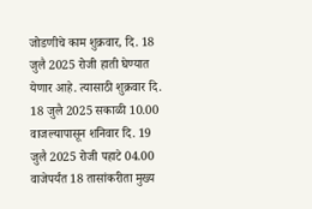जोडणीचे काम शुक्रवार, दि. 18 जुलै 2025 रोजी हाती घेण्यात येणार आहे. त्यासाठी शुक्रवार दि. 18 जुलै 2025 सकाळी 10.00 वाजल्यापासून शनिवार दि. 19 जुलै 2025 रोजी पहाटे 04.00 वाजेपर्यंत 18 तासांकरीता मुख्य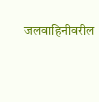जलवाहिनीवरील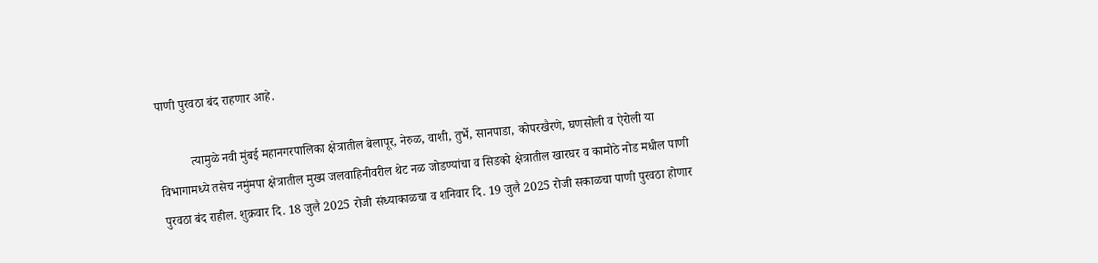पाणी पुरवठा बंद राहणार आहे.

          त्यामुळे नवी मुंबई महानगरपालिका क्षेत्रातील बेलापूर, नेरुळ, वाशी, तुर्भे, सानपाडा, कोपरखैरणे, घणसोली व ऐरोली या विभागामध्ये तसेच नमुंमपा क्षेत्रातील मुख्य जलवाहिनीवरील थेट नळ जोडण्यांचा व सिडको क्षेत्रातील खारघर व कामोठे नोड मधील पाणी पुरवठा बंद राहील. शुक्रवार दि. 18 जुलै 2025 रोजी संध्याकाळचा व शनिवार दि. 19 जुलै 2025 रोजी सकाळचा पाणी पुरवठा होणार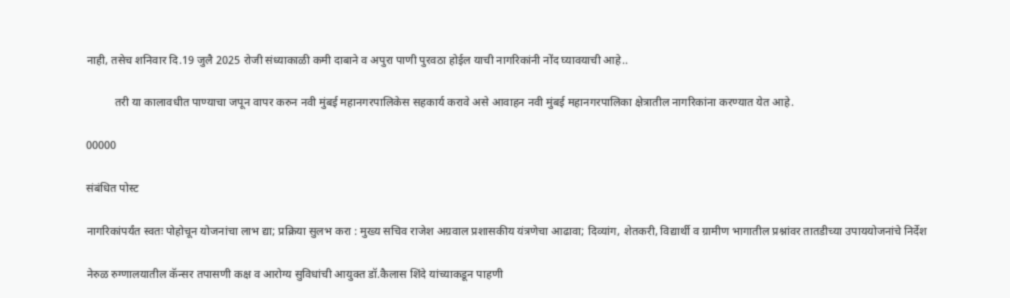नाही, तसेच शनिवार दि.19 जुलै 2025 रोजी संध्याकाळी कमी दाबाने व अपुरा पाणी पुरवठा होईल याची नागरिकांनी नोंद घ्यावयाची आहे..

          तरी या कालावधीत पाण्याचा जपून वापर करुन नवी मुंबई महानगरपालिकेस सहकार्य करावे असे आवाहन नवी मुंबई महानगरपालिका क्षेत्रातील नागरिकांना करण्यात येत आहे.

00000

संबंधित पोस्ट

नागरिकांपर्यंत स्वतः पोहोचून योजनांचा लाभ द्या; प्रक्रिया सुलभ करा : मुख्य सचिव राजेश अग्रवाल प्रशासकीय यंत्रणेचा आढावा; दिव्यांग, शेतकरी, विद्यार्थी व ग्रामीण भागातील प्रश्नांवर तातडीच्या उपाययोजनांचे निर्देश

नेरुळ रुग्णालयातील कॅन्सर तपासणी कक्ष व आरोग्य सुविधांची आयुक्त डॉ.कैलास शिंदे यांच्याकडून पाहणी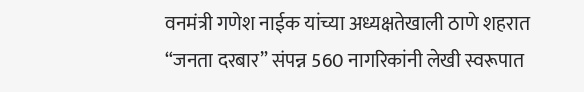वनमंत्री गणेश नाईक यांच्या अध्यक्षतेखाली ठाणे शहरात “जनता दरबार” संपन्न 560 नागरिकांनी लेखी स्वरूपात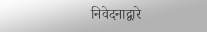निवेदनाद्वारे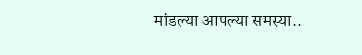मांडल्या आपल्या समस्या..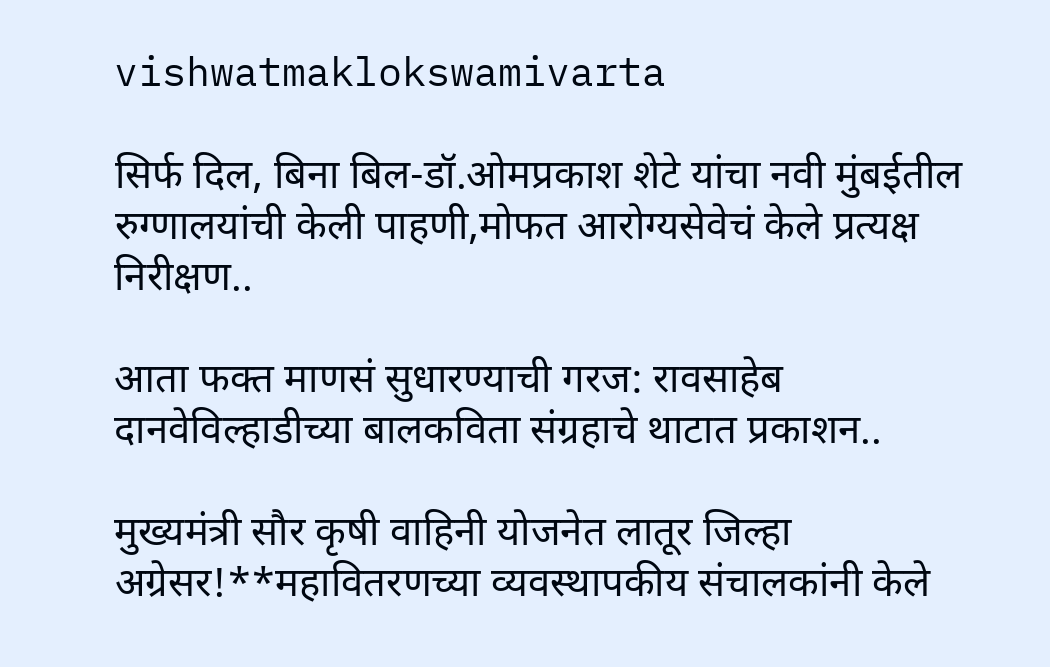vishwatmaklokswamivarta

सिर्फ दिल, बिना बिल-डॉ.ओमप्रकाश शेटे यांचा नवी मुंबईतील रुग्णालयांची केली पाहणी,मोफत आरोग्यसेवेचं केले प्रत्यक्ष निरीक्षण..

आता फक्त माणसं सुधारण्याची गरज: रावसाहेब दानवेविल्हाडीच्या बालकविता संग्रहाचे थाटात प्रकाशन..

मुख्यमंत्री सौर कृषी वाहिनी योजनेत लातूर जिल्हा अग्रेसर!**महावितरणच्या व्यवस्थापकीय संचालकांनी केले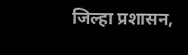जिल्हा प्रशासन,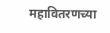महावितरणच्या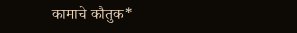कामाचे कौतुक*